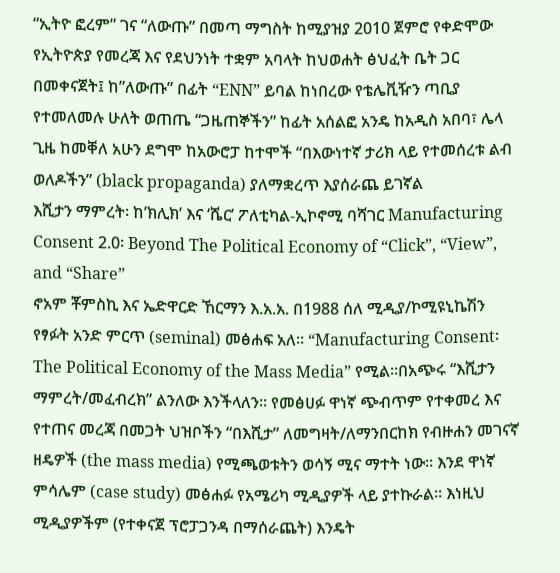“ኢትዮ ፎረም” ገና “ለውጡ” በመጣ ማግስት ከሚያዝያ 2010 ጀምሮ የቀድሞው የኢትዮጵያ የመረጃ እና የደህንነት ተቋም አባላት ከህወሐት ፅህፈት ቤት ጋር በመቀናጀት፤ ከ”ለውጡ” በፊት “ENN” ይባል ከነበረው የቴሌቪዥን ጣቢያ የተመለመሉ ሁለት ወጠጤ “ጋዜጠኞችን” ከፊት አሰልፎ አንዴ ከአዲስ አበባ፣ ሌላ ጊዜ ከመቐለ አሁን ደግሞ ከአውሮፓ ከተሞች “በእውነተኛ ታሪክ ላይ የተመሰረቱ ልብ ወለዶችን” (black propaganda) ያለማቋረጥ እያሰራጨ ይገኛል
እሺታን ማምረት፡ ከ’ክሊክ’ እና ‘ሼር’ ፖለቲካል-ኢኮኖሚ ባሻገር Manufacturing Consent 2.0፡ Beyond The Political Economy of “Click”, “View”, and “Share”
ኖአም ቾምስኪ እና ኤድዋርድ ኸርማን እ.አ.አ. በ1988 ሰለ ሚዲያ/ኮሚዩኒኬሽን የፃፉት አንድ ምርጥ (seminal) መፅሐፍ አለ። “Manufacturing Consent፡ The Political Economy of the Mass Media” የሚል።በአጭሩ “እሺታን ማምረት/መፈብረክ” ልንለው እንችላለን። የመፅሀፉ ዋነኛ ጭብጥም የተቀመረ እና የተጠና መረጃ በመጋት ህዝቦችን “በእሺታ” ለመግዛት/ለማንበርከክ የብዙሐን መገናኛ ዘዴዎች (the mass media) የሚጫወቱትን ወሳኝ ሚና ማተት ነው። እንደ ዋነኛ ምሳሌም (case study) መፅሐፉ የአሜሪካ ሚዲያዎች ላይ ያተኩራል። እነዚህ ሚዲያዎችም (የተቀናጀ ፕሮፓጋንዳ በማሰራጨት) እንዴት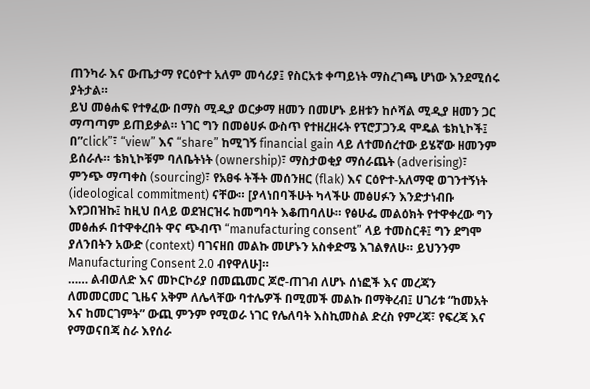ጠንካራ እና ውጤታማ የርዕዮተ አለም መሳሪያ፤ የስርአቱ ቀጣይነት ማስረገጫ ሆነው እንደሚሰሩ ያትታል።
ይህ መፅሐፍ የተፃፈው በማስ ሚዲያ ወርቃማ ዘመን በመሆኑ ይዘቱን ከሶሻል ሚዲያ ዘመን ጋር ማጣጣም ይጠይቃል። ነገር ግን በመፅሀፉ ውስጥ የተዘረዘሩት የፕሮፓጋንዳ ሞዴል ቴክኒኮች፤ በ”click”፣ “view” እና “share” ከሚገኝ financial gain ላይ ለተመሰረተው ይሄኛው ዘመንም ይሰራሉ። ቴክኒኮቹም ባለቤትነት (ownership)፣ ማስታወቂያ ማሰራጨት (adverising)፣ ምንጭ ማጣቀስ (sourcing)፣ የአፀፋ ትችት መሰንዘር (flak) እና ርዕዮተ-አለማዊ ወገንተኝነት (ideological commitment) ናቸው። [ያላነበባችሁት ካላችሁ መፅሀፉን እንድታነብቡ እየጋበዝኩ፤ ከዚህ በላይ ወደዝርዝሩ ከመግባት እቆጠባለሁ። የፅሁፌ መልዕክት የተዋቀረው ግን መፅሐፉ በተዋቀረበት ዋና ጭብጥ “manufacturing consent” ላይ ተመስርቶ፤ ግን ደግሞ ያለንበትን አውድ (context) ባገናዘበ መልኩ መሆኑን አስቀድሜ እገልፃለሁ። ይህንንም Manufacturing Consent 2.0 ብየዋለሁ]።
…… ልብወለድ እና መኮርኮሪያ በመጨመር ጆሮ-ጠገብ ለሆኑ ሰነፎች እና መረጃን ለመመርመር ጊዜና አቅም ለሌላቸው ባተሌዎች በሚመች መልኩ በማቅረብ፤ ሀገሪቱ “ከመአት እና ከመርገምት” ውጪ ምንም የሚወራ ነገር የሌለባት እስኪመስል ድረስ የምረጃ፣ የፍረጃ እና የማወናበጃ ስራ እየሰራ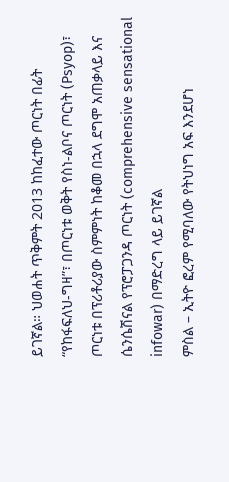ይገኛል። ህወሐት ጥቅምት 2013 ከከፈተው ጦርነት በፊት “የከፋፍለህ-ግዛ”፣ በጦርነቱ ወቅት የስነ-ልቦና ጦርነት (Psyop)፣ ጦርነቱ በፕሪቶሪያው ስምምነት ከቆመ በኋላ ደግሞ አጠቃላይ እና ሴንሴሽናል የፕሮፓጋንዳ ጦርነት (comprehensive sensational infowar) በማድረግ ላይ ይገኛል
ምስል – ኢትዮ ፎረም የሚባለው የትህነግ አፍ እንደሆነ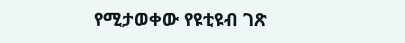የሚታወቀው የዩቲዩብ ገጽ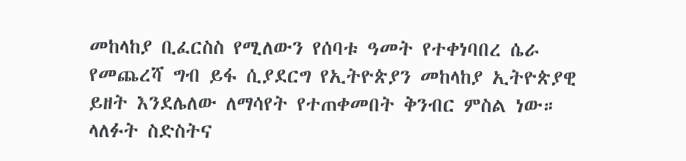መከላከያ ቢፈርስስ የሚለውን የሰባቱ ዓመት የተቀነባበረ ሴራ የመጨረሻ ግብ ይፋ ሲያደርግ የኢትዮጵያን መከላከያ ኢትዮጵያዊ ይዘት እንደሌለው ለማሳየት የተጠቀመበት ቅንብር ምስል ነው። ላለፉት ስድስትና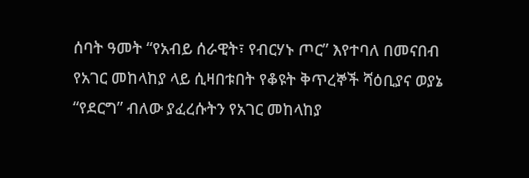ሰባት ዓመት “የአብይ ሰራዊት፣ የብርሃኑ ጦር” እየተባለ በመናበብ የአገር መከላከያ ላይ ሲዛበቱበት የቆዩት ቅጥረኞች ሻዕቢያና ወያኔ “የደርግ” ብለው ያፈረሱትን የአገር መከላከያ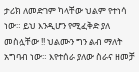ታሪክ ለመድገም ካላቸው ህልም የተነሳ ነው። ይህ እንዲሆን የሚፈቅድ ያለ መስሏቸው !! ህልሙን ግን ልብ ማለት አግባብ ነው። እየተሰራ ያለው ስራና ዘመቻ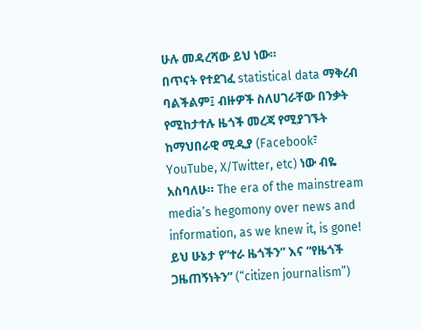ሁሉ መዳረሻው ይህ ነው።
በጥናት የተደገፈ statistical data ማቅረብ ባልችልም፤ ብዙዎች ስለሀገራቸው በንቃት የሚከታተሉ ዜጎች መረጃ የሚያገኙት ከማህበራዊ ሚዲያ (Facebook፣ YouTube, X/Twitter, etc) ነው ብዬ አስባለሁ። The era of the mainstream media’s hegomony over news and information, as we knew it, is gone! ይህ ሁኔታ የ”ተራ ዜጎችን” እና “የዜጎች ጋዜጠኝነትን” (“citizen journalism”)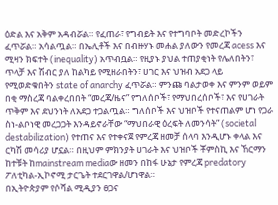ዕድል እና አቅም አዳብሯል። የፈጠራ፣ የግብይት እና የተግባቦት መድረኮችን ፈጥሯል። አሳልጧል። በኤሊቶች እና በብዙሃኑ መሐል ያለውን የመረጃ acess እና ሚዛን ክፍተት (inequality) አጥብቧል። የዚያኑ ያህል ተጠያቂነት የሌለበትን፣ ጥላቻ እና ሽብር ያለ ከልካይ የሚዘራበትን፣ ሀገር እና ህዝብ አደጋ ላይ የሚወድቁበትን state of anarchy ፈጥሯል። ምንጩ ባልታወቀ እና ምንም ወይም በቂ ማስረጃ ባልቀረበበት “መረጃ/ዜና” የግለሰቦች፣ የማህበረሰቦች፣ እና የሀገራት ጥቅም እና ደህንነት ለአደጋ ተጋልጧል። ግለሰቦች እና ህዝቦች የተናጠልም ሆነ የጋራ ስነ-ልቦነዊ መረጋጋት እንዳይኖራቸው “ማህበራዊ ዕረፍት ለመንሳት” (societal destabilization) የተጠና እና የተቀናጀ የምረጃ ዘመቻ ሰላባ እንዲሆኑ ቀላል እና ርካሽ መሳሪያ ሆኗል። በዚህም ምክንያት ሀገራት እና ህዝቦች ቾምስኪ እና ኸርማን ከተቹት ከmainstream mediaው ዘመን በከፋ ሁኔታ የምረጃ predatory ፖለቲካል-ኢኮኖሚ ታርጌት ተደርገዋል/ሆነዋል።
በኢትዮጵያም የሶሻል ሚዲያን ፀጋና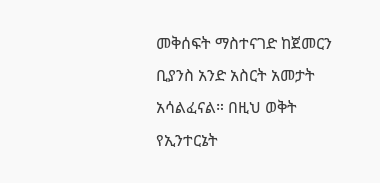መቅሰፍት ማስተናገድ ከጀመርን ቢያንስ አንድ አስርት አመታት አሳልፈናል። በዚህ ወቅት የኢንተርኔት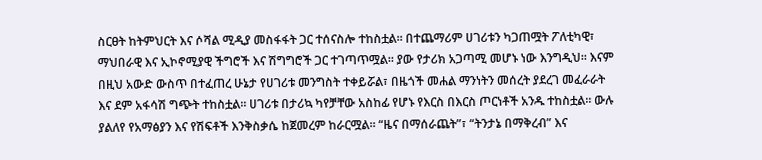ስርፀት ከትምህርት እና ሶሻል ሚዲያ መስፋፋት ጋር ተሰናስሎ ተከስቷል። በተጨማሪም ሀገሪቱን ካጋጠሟት ፖለቲካዊ፣ ማህበራዊ እና ኢኮኖሚያዊ ችግሮች እና ሽግግሮች ጋር ተገጣጥሟል። ያው የታሪክ አጋጣሚ መሆኑ ነው እንግዲህ። እናም በዚህ አውድ ውስጥ በተፈጠረ ሁኔታ የሀገሪቱ መንግስት ተቀይሯል፣ በዜጎች መሐል ማንነትን መሰረት ያደረገ መፈራራት እና ደም አፋሳሽ ግጭት ተከስቷል። ሀገሪቱ በታሪኳ ካየቻቸው አስከፊ የሆኑ የእርስ በእርስ ጦርነቶች አንዱ ተከስቷል። ውሉ ያልለየ የአማፅያን እና የሽፍቶች እንቅስቃሴ ከጀመረም ከራርሟል። “ዜና በማሰራጨት”፣ “ትንታኔ በማቅረብ” እና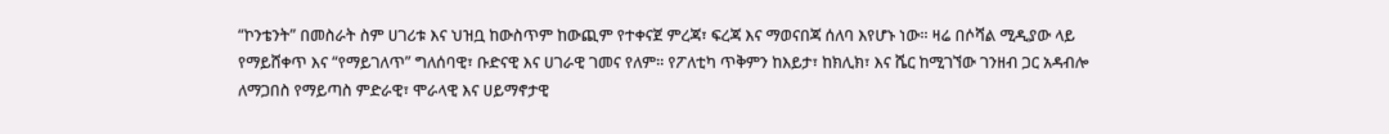“ኮንቴንት” በመስራት ስም ሀገሪቱ እና ህዝቧ ከውስጥም ከውጪም የተቀናጀ ምረጃ፣ ፍረጃ እና ማወናበጃ ሰለባ እየሆኑ ነው። ዛሬ በሶሻል ሚዲያው ላይ የማይሸቀጥ እና “የማይገለጥ” ግለሰባዊ፣ ቡድናዊ እና ሀገራዊ ገመና የለም። የፖለቲካ ጥቅምን ከእይታ፣ ከክሊክ፣ እና ሼር ከሚገኘው ገንዘብ ጋር አዳብሎ ለማጋበስ የማይጣስ ምድራዊ፣ ሞራላዊ እና ሀይማኖታዊ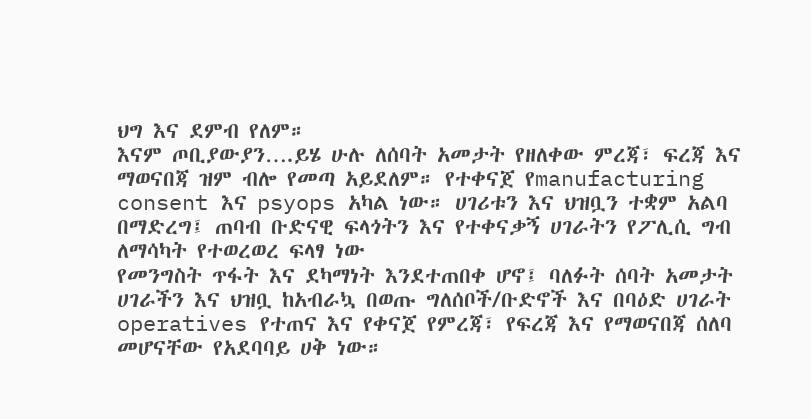ህግ እና ደምብ የለም።
እናም ጦቢያውያን….ይሄ ሁሉ ለሰባት አመታት የዘለቀው ምረጃ፣ ፍረጃ እና ማወናበጃ ዝም ብሎ የመጣ አይደለም። የተቀናጀ የmanufacturing consent እና psyops አካል ነው። ሀገሪቱን እና ህዝቧን ተቋም አልባ በማድረግ፤ ጠባብ ቡድናዊ ፍላጎትን እና የተቀናቃኝ ሀገራትን የፖሊሲ ግብ ለማሳካት የተወረወረ ፍላፃ ነው
የመንግስት ጥፋት እና ደካማነት እንደተጠበቀ ሆኖ፤ ባለፉት ሰባት አመታት ሀገራችን እና ህዝቧ ከአብራኳ በወጡ ግለሰቦች/ቡድኖች እና በባዕድ ሀገራት operatives የተጠና እና የቀናጀ የምረጃ፣ የፍረጃ እና የማወናበጃ ሰለባ መሆናቸው የአደባባይ ሀቅ ነው።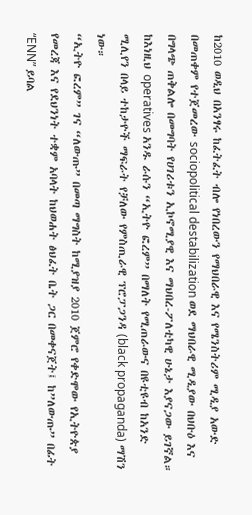ከ2010 ወዲህ በአንፃሩ ከፈትፈት ብሎ የነበረውን የማህበራዊ እና የሜንስትሪም ሚዲያ አውድ በመጠቀም የተጀመረው sociopolitical destabilization ወደ ማህበራዊ ሚዲያው በህቡዕ እና በግላጭ ጠቅልሎ በመግባት የሀገሪቱን ኢኮኖሚያዊ እና ማህበረ-ፖለቲካዊ ሁኔታ እያናጋው ይገኛል። ከእነዚህ operatives አንዱ ራሱን “ኢትዮ ፎረም” በማለት የሚጠራውና በዩቲዩብ ከአንድ ሚሊየን በላይ ተከታዮች ማፍራት የቻለው የምስጢራዊ ፕሮፓጋንዳ (black propaganda) ማሽን ነው።
“ኢትዮ ፎረም” ገና “ለውጡ” በመጣ ማግስት ከሚያዝያ 2010 ጀምሮ የቀድሞው የኢትዮጵያ የመረጃ እና የደህንነት ተቋም አባላት ከህወሐት ፅህፈት ቤት ጋር በመቀናጀት፤ ከ”ለውጡ” በፊት “ENN” ይባል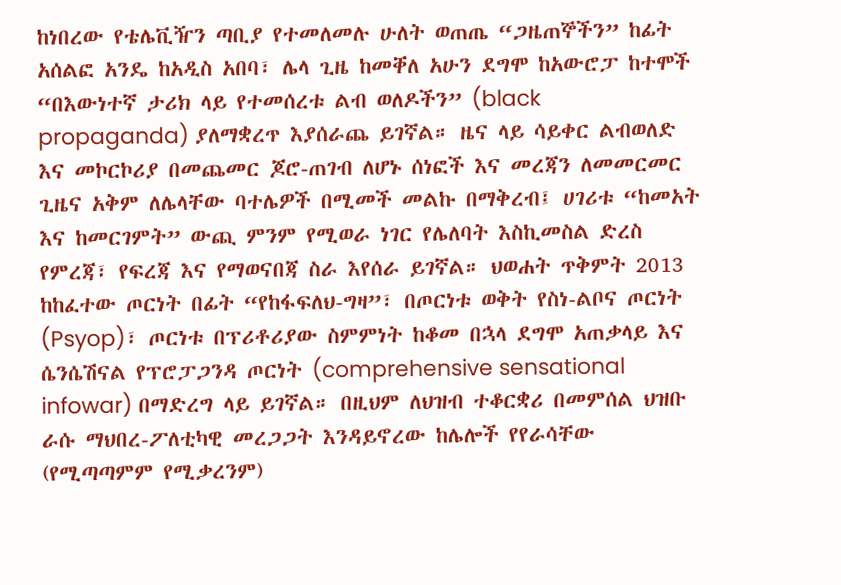ከነበረው የቴሌቪዥን ጣቢያ የተመለመሉ ሁለት ወጠጤ “ጋዜጠኞችን” ከፊት አሰልፎ አንዴ ከአዲስ አበባ፣ ሌላ ጊዜ ከመቐለ አሁን ደግሞ ከአውሮፓ ከተሞች “በእውነተኛ ታሪክ ላይ የተመሰረቱ ልብ ወለዶችን” (black propaganda) ያለማቋረጥ እያሰራጨ ይገኛል። ዜና ላይ ሳይቀር ልብወለድ እና መኮርኮሪያ በመጨመር ጆሮ-ጠገብ ለሆኑ ሰነፎች እና መረጃን ለመመርመር ጊዜና አቅም ለሌላቸው ባተሌዎች በሚመች መልኩ በማቅረብ፤ ሀገሪቱ “ከመአት እና ከመርገምት” ውጪ ምንም የሚወራ ነገር የሌለባት እስኪመስል ድረስ የምረጃ፣ የፍረጃ እና የማወናበጃ ስራ እየሰራ ይገኛል። ህወሐት ጥቅምት 2013 ከከፈተው ጦርነት በፊት “የከፋፍለህ-ግዛ”፣ በጦርነቱ ወቅት የስነ-ልቦና ጦርነት (Psyop)፣ ጦርነቱ በፕሪቶሪያው ስምምነት ከቆመ በኋላ ደግሞ አጠቃላይ እና ሴንሴሽናል የፕሮፓጋንዳ ጦርነት (comprehensive sensational infowar) በማድረግ ላይ ይገኛል። በዚህም ለህዝብ ተቆርቋሪ በመምሰል ህዝቡ ራሱ ማህበረ-ፖለቲካዊ መረጋጋት እንዳይኖረው ከሌሎች የየራሳቸው (የሚጣጣምም የሚቃረንም)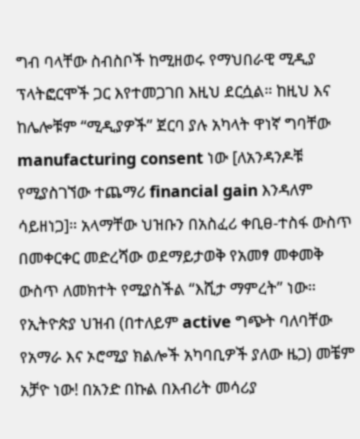ግብ ባላቸው ስብስቦች ከሚዘወሩ የማህበራዊ ሚዲያ ፕላትፎርሞች ጋር እየተመጋገበ እዚህ ደርሷል። ከዚህ እና ከሌሎቹም “ሚዲያዎች” ጀርባ ያሉ አካላት ዋነኛ ግባቸው manufacturing consent ነው [ለአንዳንዶቹ የሚያስገኘው ተጨማሪ financial gain እንዳለም ሳይዘነጋ]። አላማቸው ህዝቡን በአስፈሪ ቀቢፀ-ተስፋ ውስጥ በመቀርቀር መድረሻው ወደማይታወቅ የአመፃ መቀመቅ ውስጥ ለመክተት የሚያስችል “እሺታ ማምረት” ነው።
የኢትዮጵያ ህዝብ (በተለይም active ግጭት ባለባቸው የአማራ እና ኦሮሚያ ክልሎች አካባቢዎች ያለው ዜጋ) መቼም አቻዮ ነው! በአንድ በኩል በእብሪት መሳሪያ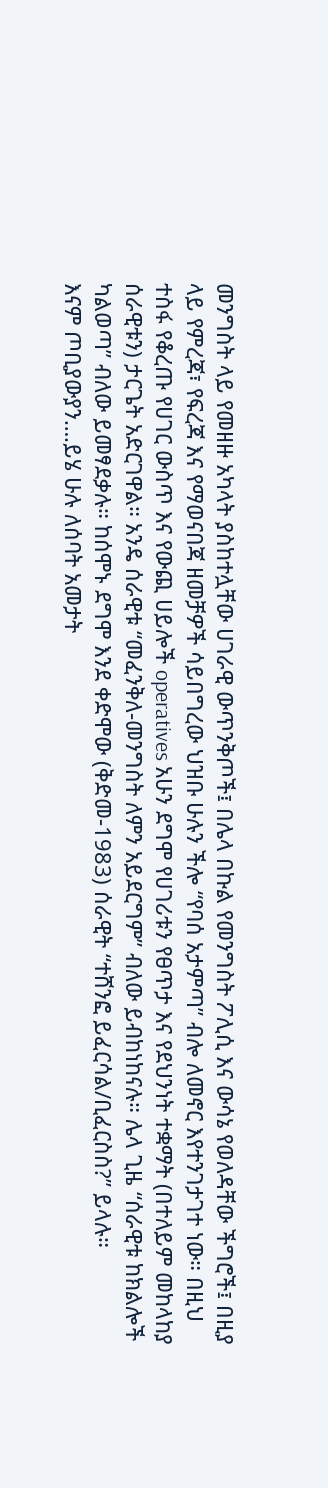መንግስት ላይ የመዘዙ አካላት ያስከተሏቸው ሀገራዊ ውጥንቅጦች፤ በሌላ በኩል የመንግስት ፖሊሲ እና ውሳኔ የወለዳቸው ችግሮች፤ በዚያ ላይ የምረጃ፣ የፍረጃ እና የማወናበጃ ዘመቻዎች ሳይበግረው ህዝቡ ሁሉን ችሎ “የባሰ አታምጣ” ብሎ ለመኖር እየተንገታገተ ነው። በዚህ ተስፋ የቆረጡ የሀገር ውስጥ እና የውጪ ሀይሎች operatives አሁን ደግሞ የሀገሪቱን የፀጥታ እና የደህንነት ተቋማት (በተለይም መከላከያ ሰራዊቱን) ታርጌት አድርገዋል። አንዴ ሰራዊቱ “መፈንቅለ-መንግስት ለምን አይደርግም” ብለው ይብከነከናሉ። ሌላ ጊዜ “ሰራዊቱ ከክልሎች ካልወጣ” ብለው ይመፃደቃሉ። ከሰሞኑ ደግሞ እንደ ቀድሞው (ቅድመ-1983) ሰራዊት “ተሸንፎ ይፈርሳል/ቢፈርስስ?” ይላሉ።
እናም ጦቢያውያን….ይሄ ሁሉ ለሰባት አመታት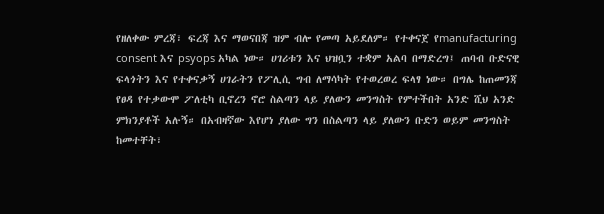የዘለቀው ምረጃ፣ ፍረጃ እና ማወናበጃ ዝም ብሎ የመጣ አይደለም። የተቀናጀ የmanufacturing consent እና psyops አካል ነው። ሀገሪቱን እና ህዝቧን ተቋም አልባ በማድረግ፤ ጠባብ ቡድናዊ ፍላጎትን እና የተቀናቃኝ ሀገራትን የፖሊሲ ግብ ለማሳካት የተወረወረ ፍላፃ ነው። በግሌ ከጠመንጃ የፀዳ የተቃውሞ ፖለቲካ ቢኖረን ኖሮ ስልጣን ላይ ያለውን መንግስት የምተችበት አንድ ሺህ አንድ ምክንያቶች አሉኝ። በአብዛኛው እየሆነ ያለው ግን በስልጣን ላይ ያለውን ቡድን ወይም መንግስት ከመተቸት፣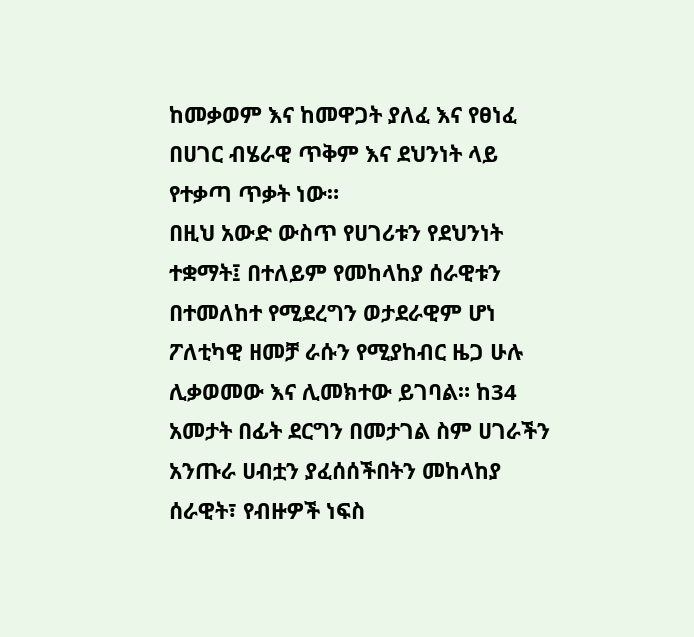ከመቃወም እና ከመዋጋት ያለፈ እና የፀነፈ በሀገር ብሄራዊ ጥቅም እና ደህንነት ላይ የተቃጣ ጥቃት ነው።
በዚህ አውድ ውስጥ የሀገሪቱን የደህንነት ተቋማት፤ በተለይም የመከላከያ ሰራዊቱን በተመለከተ የሚደረግን ወታደራዊም ሆነ ፖለቲካዊ ዘመቻ ራሱን የሚያከብር ዜጋ ሁሉ ሊቃወመው እና ሊመክተው ይገባል። ከ34 አመታት በፊት ደርግን በመታገል ስም ሀገራችን አንጡራ ሀብቷን ያፈሰሰችበትን መከላከያ ሰራዊት፣ የብዙዎች ነፍስ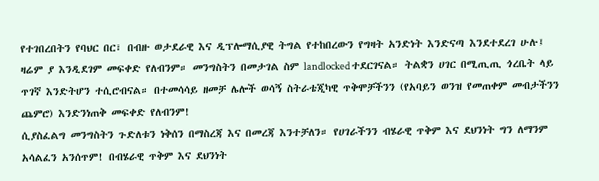የተገበረበትን የባህር በር፣ በብዙ ወታደራዊ እና ዲፕሎማሲያዊ ትግል የተከበረውን የግዛት አንድነት እንድናጣ እንደተደረገ ሁሉ፤ ዛሬም ያ እንዲደገም መፍቀድ የለብንም። መንግስትን በመታገል ስም landlocked ተደርገናል። ትልቋን ሀገር በሚጢጢ ጎረቤት ላይ ጥገኛ እንድትሆን ተሲሮብናል። በተመሳሳይ ዘመቻ ሌሎች ወሳኝ ስትራቴጂካዊ ጥቅሞቻችንን (የአባይን ወንዝ የመጠቀም መብታችንን ጨምሮ) እንድንነጠቅ መፍቀድ የለብንም!
ሲያስፈልግ መንግስትን ጉድለቱን ነቅሰን በማስረጃ እና በመረጃ እንተቻለን። የሀገራችንን ብሄራዊ ጥቅም እና ደህንነት ግን ለማንም አሳልፈን አንሰጥም! በብሄራዊ ጥቅም እና ደህንነት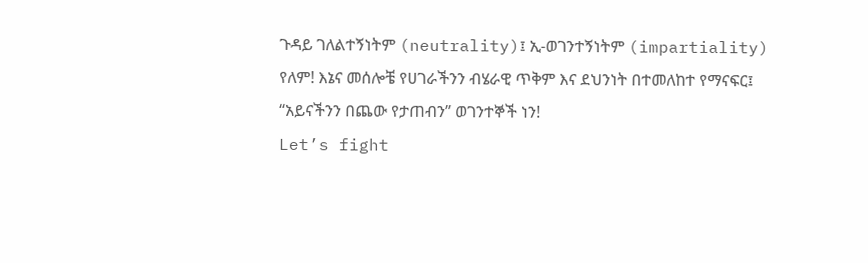ጉዳይ ገለልተኝነትም (neutrality)፤ ኢ-ወገንተኝነትም (impartiality) የለም! እኔና መሰሎቼ የሀገራችንን ብሄራዊ ጥቅም እና ደህንነት በተመለከተ የማናፍር፤ “አይናችንን በጨው የታጠብን” ወገንተኞች ነን!
Let’s fight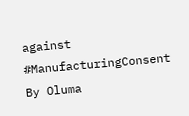against #ManufacturingConsent By Oluma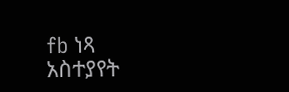fb ነጻ አስተያየት